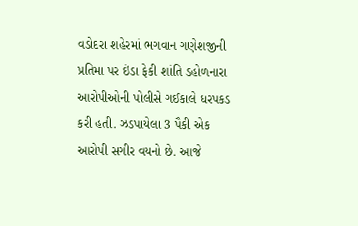વડોદરા શહેરમાં ભગવાન ગણેશજીની પ્રતિમા પર ઇંડા ફેકી શાંતિ ડહોળનારા આરોપીઓની પોલીસે ગઈકાલે ધરપકડ કરી હતી. ઝડપાયેલા 3 પૈકી એક આરોપી સગીર વયનો છે. આજે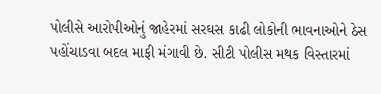પોલીસે આરોપીઓનું જાહેરમાં સરઘસ કાઢી લોકોની ભાવનાઓને ઠેસ પહોંચાડવા બદલ માફી મંગાવી છે. સીટી પોલીસ મથક વિસ્તારમાં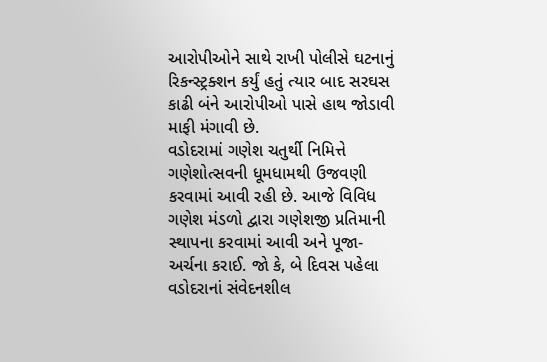આરોપીઓને સાથે રાખી પોલીસે ઘટનાનું રિકન્સ્ટ્રક્શન કર્યું હતું ત્યાર બાદ સરઘસ કાઢી બંને આરોપીઓ પાસે હાથ જોડાવી માફી મંગાવી છે.
વડોદરામાં ગણેશ ચતુર્થી નિમિત્તે ગણેશોત્સવની ધૂમધામથી ઉજવણી કરવામાં આવી રહી છે. આજે વિવિધ ગણેશ મંડળો દ્વારા ગણેશજી પ્રતિમાની સ્થાપના કરવામાં આવી અને પૂજા-અર્ચના કરાઈ. જો કે, બે દિવસ પહેલા વડોદરાનાં સંવેદનશીલ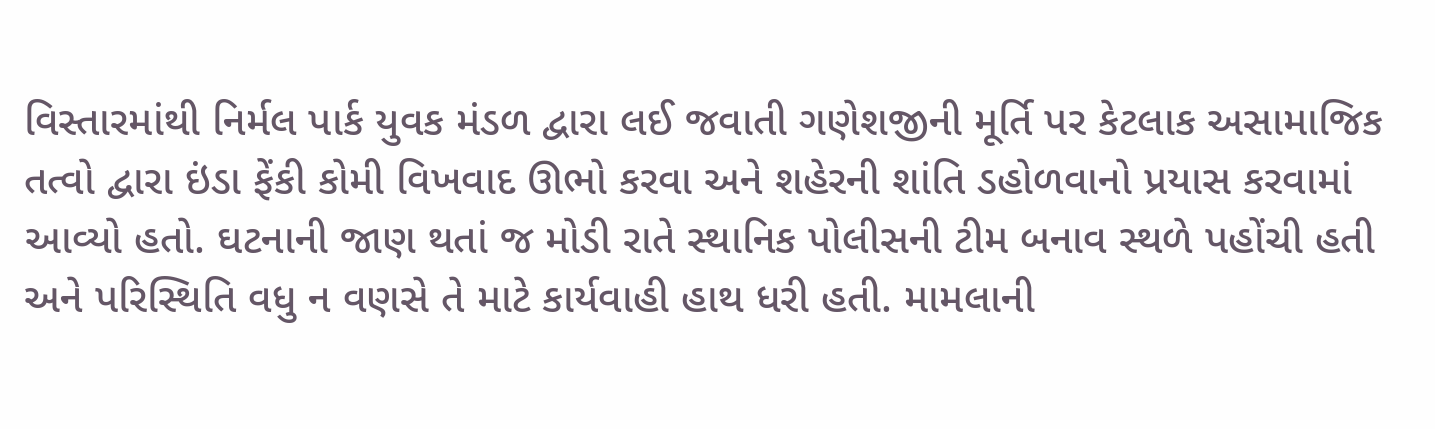વિસ્તારમાંથી નિર્મલ પાર્ક યુવક મંડળ દ્વારા લઈ જવાતી ગણેશજીની મૂર્તિ પર કેટલાક અસામાજિક તત્વો દ્વારા ઇંડા ફેંકી કોમી વિખવાદ ઊભો કરવા અને શહેરની શાંતિ ડહોળવાનો પ્રયાસ કરવામાં આવ્યો હતો. ઘટનાની જાણ થતાં જ મોડી રાતે સ્થાનિક પોલીસની ટીમ બનાવ સ્થળે પહોંચી હતી અને પરિસ્થિતિ વધુ ન વણસે તે માટે કાર્યવાહી હાથ ધરી હતી. મામલાની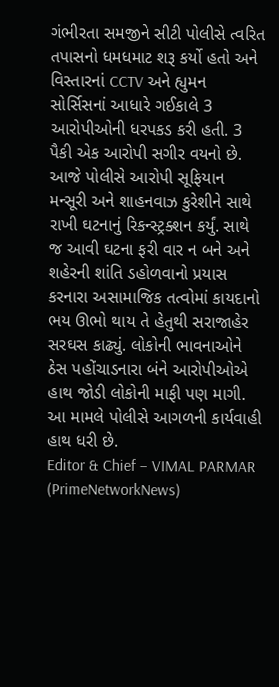ગંભીરતા સમજીને સીટી પોલીસે ત્વરિત તપાસનો ધમધમાટ શરૂ કર્યો હતો અને વિસ્તારનાં CCTV અને હ્યુમન સોર્સિસનાં આધારે ગઈકાલે 3 આરોપીઓની ધરપકડ કરી હતી. 3 પૈકી એક આરોપી સગીર વયનો છે. આજે પોલીસે આરોપી સૂફિયાન મન્સૂરી અને શાહનવાઝ કુરેશીને સાથે રાખી ઘટનાનું રિકન્સ્ટ્રક્શન કર્યું. સાથે જ આવી ઘટના ફરી વાર ન બને અને શહેરની શાંતિ ડહોળવાનો પ્રયાસ કરનારા અસામાજિક તત્વોમાં કાયદાનો ભય ઊભો થાય તે હેતુથી સરાજાહેર સરઘસ કાઢ્યું. લોકોની ભાવનાઓને ઠેસ પહોંચાડનારા બંને આરોપીઓએ હાથ જોડી લોકોની માફી પણ માગી. આ મામલે પોલીસે આગળની કાર્યવાહી હાથ ધરી છે.
Editor & Chief – VIMAL PARMAR (PrimeNetworkNews)